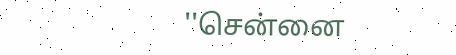''சென்னை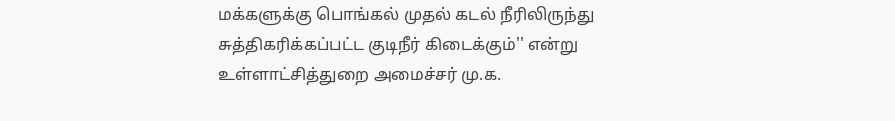மக்களுக்கு பொங்கல் முதல் கடல் நீரிலிருந்து சுத்திகரிக்கப்பட்ட குடிநீர் கிடைக்கும்'' என்று உள்ளாட்சித்துறை அமைச்சர் மு.க.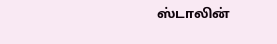ஸ்டாலின்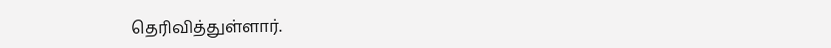தெரிவித்துள்ளார்.